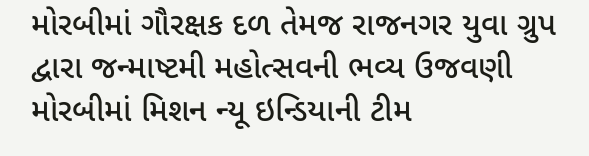મોરબીમાં ગૌરક્ષક દળ તેમજ રાજનગર યુવા ગ્રુપ દ્વારા જન્માષ્ટમી મહોત્સવની ભવ્ય ઉજવણી મોરબીમાં મિશન ન્યૂ ઇન્ડિયાની ટીમ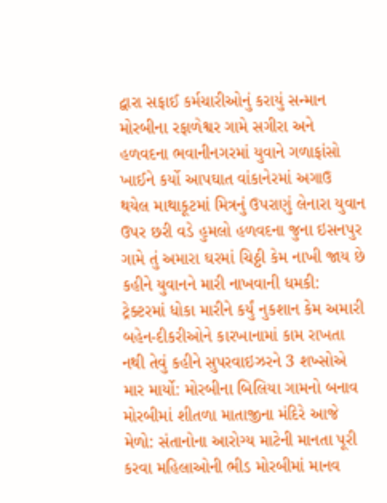દ્વારા સફાઈ કર્મચારીઓનું કરાયું સન્માન મોરબીના રફાળેશ્વર ગામે સગીરા અને હળવદના ભવાનીનગરમાં યુવાને ગળાફાંસો ખાઈને કર્યો આપઘાત વાંકાનેરમાં અગાઉ થયેલ માથાકૂટમાં મિત્રનું ઉપરાણું લેનારા યુવાન ઉપર છરી વડે હુમલો હળવદના જુના ઇસનપુર ગામે તું અમારા ઘરમાં ચિઠ્ઠી કેમ નાખી જાય છે કહીને યુવાનને મારી નાખવાની ધમકી: ટ્રેક્ટરમાં ધોકા મારીને કર્યું નુકશાન કેમ અમારી બહેન-દીકરીઓને કારખાનામાં કામ રાખતા નથી તેવું કહીને સુપરવાઇઝરને 3 શખ્સોએ માર માર્યો: મોરબીના બિલિયા ગામનો બનાવ મોરબીમાં શીતળા માતાજીના મંદિરે આજે મેળો: સંતાનોના આરોગ્ય માટેની માનતા પૂરી કરવા મહિલાઓની ભીડ મોરબીમાં માનવ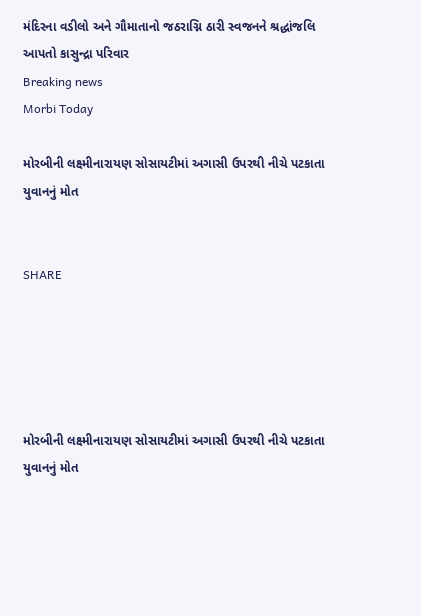મંદિરના વડીલો અને ગૌમાતાનો જઠરાગ્નિ ઠારી સ્વજનને શ્રદ્ધાંજલિ આપતો કાસુન્દ્રા પરિવાર
Breaking news
Morbi Today

મોરબીની લક્ષ્મીનારાયણ સોસાયટીમાં અગાસી ઉપરથી નીચે પટકાતા યુવાનનું મોત


SHARE





મોરબીની લક્ષ્મીનારાયણ સોસાયટીમાં અગાસી ઉપરથી નીચે પટકાતા યુવાનનું મોત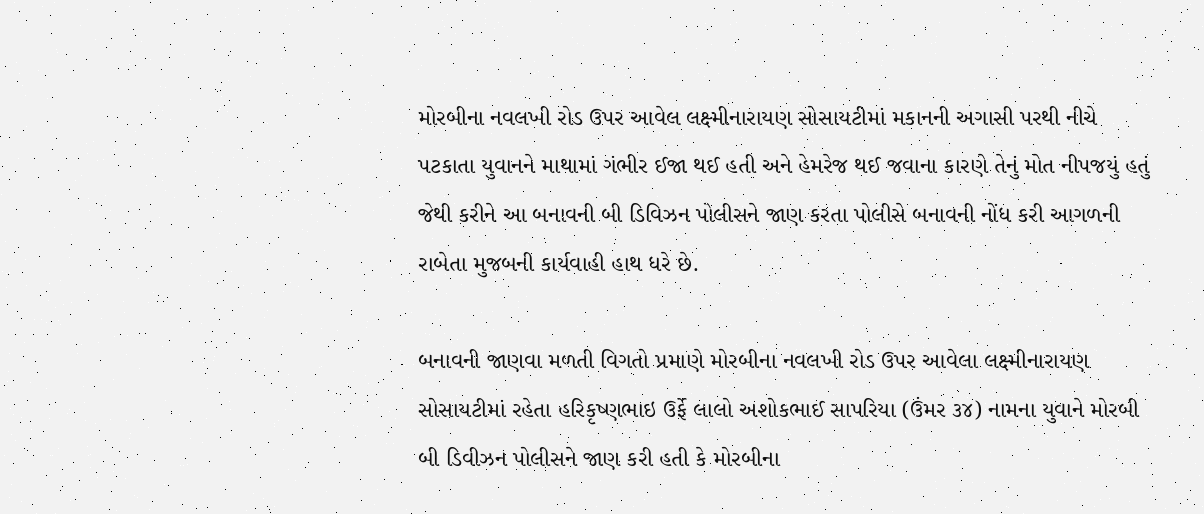મોરબીના નવલખી રોડ ઉપર આવેલ લક્ષ્મીનારાયણ સોસાયટીમાં મકાનની અગાસી પરથી નીચે પટકાતા યુવાનને માથામાં ગંભીર ઈજા થઈ હતી અને હેમરેજ થઈ જવાના કારણે તેનું મોત નીપજયું હતું જેથી કરીને આ બનાવની બી ડિવિઝન પોલીસને જાણ કરતા પોલીસે બનાવની નોંધ કરી આગળની રાબેતા મુજબની કાર્યવાહી હાથ ધરે છે.

બનાવની જાણવા મળતી વિગતો પ્રમાણે મોરબીના નવલખી રોડ ઉપર આવેલા લક્ષ્મીનારાયણ સોસાયટીમાં રહેતા હરિકૃષ્ણભાઇ ઉર્ફે લાલો અશોકભાઈ સાપરિયા (ઉંમર ૩૪) નામના યુવાને મોરબી બી ડિવીઝન પોલીસને જાણ કરી હતી કે મોરબીના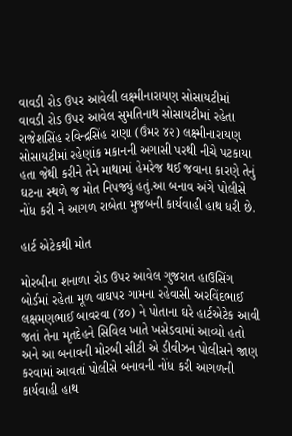વાવડી રોડ ઉપર આવેલી લક્ષ્મીનારાયણ સોસાયટીમાં વાવડી રોડ ઉપર આવેલ સુમતિનાથ સોસાયટીમાં રહેતા રાજેશસિંહ રવિન્દ્રસિંહ રાણા (ઉંમર ૪૨) લક્ષ્મીનારાયણ સોસાયટીમાં રહેણાંક મકાનની અગાસી પરથી નીચે પટકાયા હતા જેથી કરીને તેને માથામાં હેમરેજ થઈ જવાના કારણે તેનું ઘટના સ્થળે જ મોત નિપજ્યું હતું.આ બનાવ અંગે પોલીસે નોંધ કરી ને આગળ રાબેતા મુજબની કાર્યવાહી હાથ ધરી છે.

હાર્ટ એટેકથી મોત

મોરબીના શનાળા રોડ ઉપર આવેલ ગુજરાત હાઉસિંગ બોર્ડમાં રહેતા મૂળ વાઘપર ગામના રહેવાસી અરવિંદભાઈ લક્ષમણભાઈ બાવરવા (૪૦) ને પોતાના ઘરે હાર્ટએટેક આવી જતાં તેના મૃતદેહને સિવિલ ખાતે ખસેડવામાં આવ્યો હતો અને આ બનાવની મોરબી સીટી એ ડીવીઝન પોલીસને જાણ કરવામાં આવતાં પોલીસે બનાવની નોંધ કરી આગળની કાર્યવાહી હાથ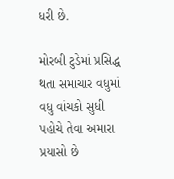ધરી છે.

મોરબી ટુડેમાં પ્રસિદ્ધ થતા સમાચાર વધુમાં વધુ વાંચકો સુધી પહોચે તેવા અમારા પ્રયાસો છે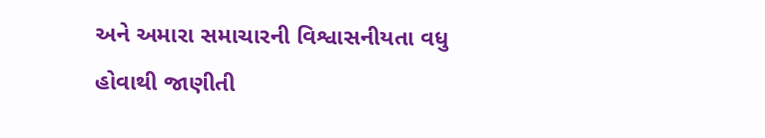અને અમારા સમાચારની વિશ્વાસનીયતા વધુ હોવાથી જાણીતી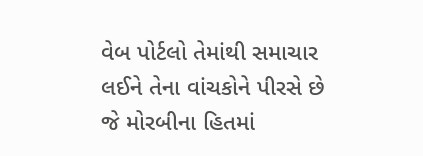વેબ પોર્ટલો તેમાંથી સમાચાર લઈને તેના વાંચકોને પીરસે છે જે મોરબીના હિતમાં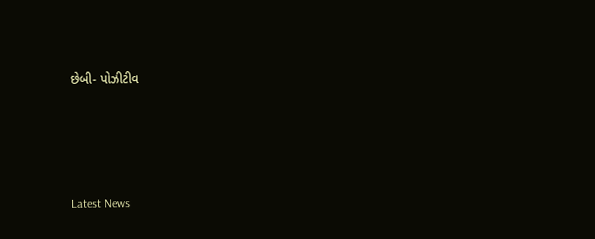છેબી- પોઝીટીવ




Latest News